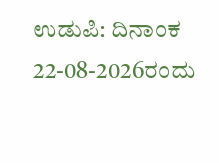ಉಡುಪಿ: ದಿನಾಂಕ 22-08-2026ರಂದು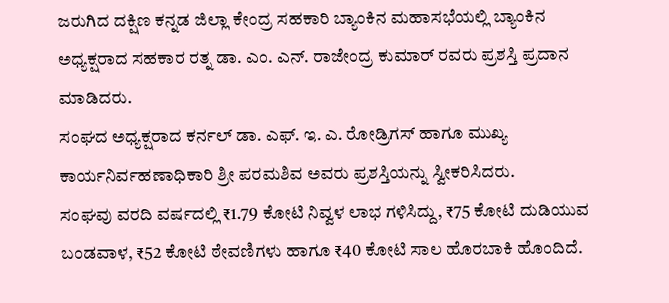ಜರುಗಿದ ದಕ್ಷಿಣ ಕನ್ನಡ ಜಿಲ್ಲಾ ಕೇಂದ್ರ ಸಹಕಾರಿ ಬ್ಯಾಂಕಿನ ಮಹಾಸಭೆಯಲ್ಲಿ ಬ್ಯಾಂಕಿನ ಅಧ್ಯಕ್ಷರಾದ ಸಹಕಾರ ರತ್ನ ಡಾ. ಎಂ. ಎನ್. ರಾಜೇಂದ್ರ ಕುಮಾರ್ ರವರು ಪ್ರಶಸ್ತಿ ಪ್ರದಾನ ಮಾಡಿದರು.
ಸಂಘದ ಅಧ್ಯಕ್ಷರಾದ ಕರ್ನಲ್ ಡಾ. ಎಫ್. ಇ. ಎ. ರೋಡ್ರಿಗಸ್ ಹಾಗೂ ಮುಖ್ಯ ಕಾರ್ಯನಿರ್ವಹಣಾಧಿಕಾರಿ ಶ್ರೀ ಪರಮಶಿವ ಅವರು ಪ್ರಶಸ್ತಿಯನ್ನು ಸ್ವೀಕರಿಸಿದರು.
ಸಂಘವು ವರದಿ ವರ್ಷದಲ್ಲಿ ₹1.79 ಕೋಟಿ ನಿವ್ವಳ ಲಾಭ ಗಳಿಸಿದ್ದು, ₹75 ಕೋಟಿ ದುಡಿಯುವ ಬಂಡವಾಳ, ₹52 ಕೋಟಿ ಠೇವಣಿಗಳು ಹಾಗೂ ₹40 ಕೋಟಿ ಸಾಲ ಹೊರಬಾಕಿ ಹೊಂದಿದೆ.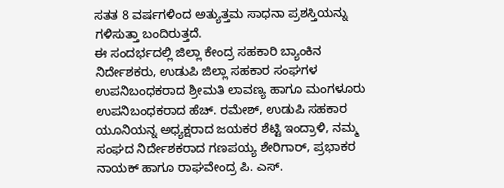ಸತತ 8 ವರ್ಷಗಳಿಂದ ಅತ್ಯುತ್ತಮ ಸಾಧನಾ ಪ್ರಶಸ್ತಿಯನ್ನು ಗಳಿಸುತ್ತಾ ಬಂದಿರುತ್ತದೆ.
ಈ ಸಂದರ್ಭದಲ್ಲಿ ಜಿಲ್ಲಾ ಕೇಂದ್ರ ಸಹಕಾರಿ ಬ್ಯಾಂಕಿನ ನಿರ್ದೇಶಕರು, ಉಡುಪಿ ಜಿಲ್ಲಾ ಸಹಕಾರ ಸಂಘಗಳ ಉಪನಿಬಂಧಕರಾದ ಶ್ರೀಮತಿ ಲಾವಣ್ಯ ಹಾಗೂ ಮಂಗಳೂರು ಉಪನಿಬಂಧಕರಾದ ಹೆಚ್. ರಮೇಶ್, ಉಡುಪಿ ಸಹಕಾರ ಯೂನಿಯನ್ನ ಅಧ್ಯಕ್ಷರಾದ ಜಯಕರ ಶೆಟ್ಟಿ ಇಂದ್ರಾಳಿ, ನಮ್ಮ ಸಂಘದ ನಿರ್ದೇಶಕರಾದ ಗಣಪಯ್ಯ ಶೇರಿಗಾರ್, ಪ್ರಭಾಕರ ನಾಯಕ್ ಹಾಗೂ ರಾಘವೇಂದ್ರ ಪಿ. ಎಸ್.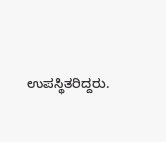ಉಪಸ್ಥಿತರಿದ್ದರು.